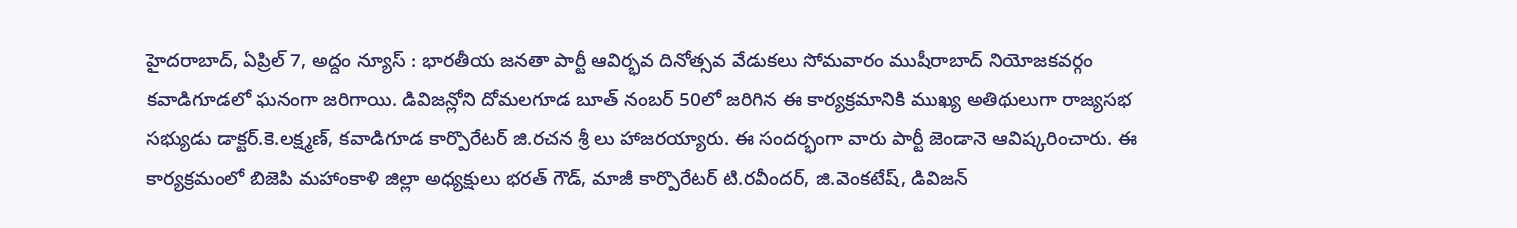హైదరాబాద్, ఏప్రిల్ 7, అద్దం న్యూస్ : భారతీయ జనతా పార్టీ ఆవిర్భవ దినోత్సవ వేడుకలు సోమవారం ముషీరాబాద్ నియోజకవర్గం కవాడిగూడలో ఘనంగా జరిగాయి. డివిజన్లోని దోమలగూడ బూత్ నంబర్ 50లో జరిగిన ఈ కార్యక్రమానికి ముఖ్య అతిథులుగా రాజ్యసభ సభ్యుడు డాక్టర్.కె.లక్ష్మణ్, కవాడిగూడ కార్పొరేటర్ జి.రచన శ్రీ లు హాజరయ్యారు. ఈ సందర్భంగా వారు పార్టీ జెండానె ఆవిష్కరించారు. ఈ కార్యక్రమంలో బిజెపి మహాంకాళి జిల్లా అధ్యక్షులు భరత్ గౌడ్, మాజీ కార్పొరేటర్ టి.రవీందర్, జి.వెంకటేష్, డివిజన్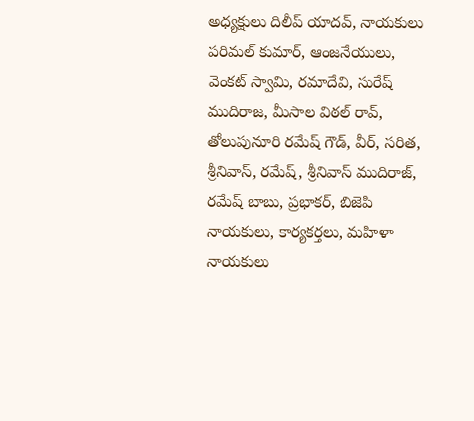అధ్యక్షులు దిలీప్ యాదవ్, నాయకులు పరిమల్ కుమార్, ఆంజనేయులు, వెంకట్ స్వామి, రమాదేవి, సురేష్ ముదిరాజ, మీసాల విఠల్ రావ్, తోలుపునూరి రమేష్ గౌడ్, వీర్, సరిత, శ్రీనివాస్, రమేష్, శ్రీనివాస్ ముదిరాజ్, రమేష్ బాబు, ప్రభాకర్, బిజెపి నాయకులు, కార్యకర్తలు, మహిళా నాయకులు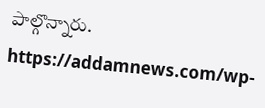పాల్గొన్నారు.
https://addamnews.com/wp-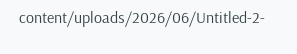content/uploads/2026/06/Untitled-2-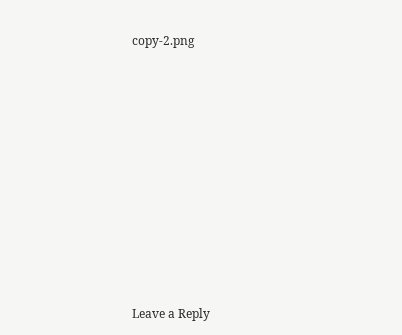copy-2.png












Leave a Reply